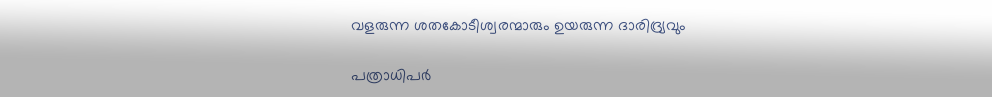വളരുന്ന ശതകോടീശ്വരന്മാരും ഉയരുന്ന ദാരിദ്ര്യവും

പത്രാധിപർ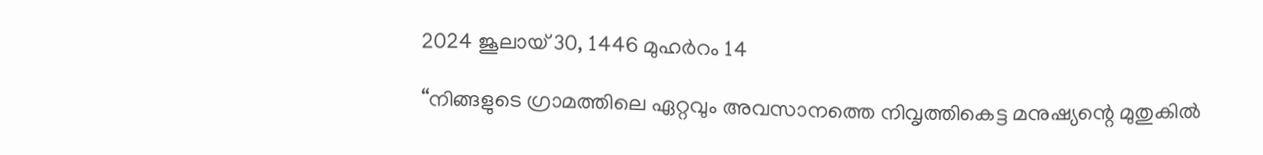2024 ജൂലായ് 30, 1446 മുഹർറം 14

“നിങ്ങളുടെ ഗ്രാമത്തിലെ ഏറ്റവും അവസാനത്തെ നിവൃത്തികെട്ട മനുഷ്യന്റെ മുതുകിൽ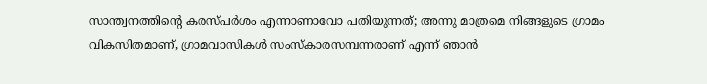സാന്ത്വനത്തിന്റെ കരസ്പർശം എന്നാണാവോ പതിയുന്നത്; അന്നു മാത്രമെ നിങ്ങളുടെ ഗ്രാമം വികസിതമാണ്, ഗ്രാമവാസികൾ സംസ്‌കാരസമ്പന്നരാണ് എന്ന് ഞാൻ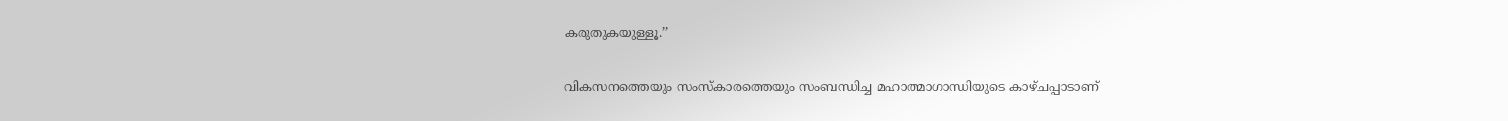കരുതുകയുള്ളൂ.’’

വികസനത്തെയും സംസ്‌കാരത്തെയും സംബന്ധിച്ച മഹാത്മാഗാന്ധിയുടെ കാഴ്ചപ്പാടാണ്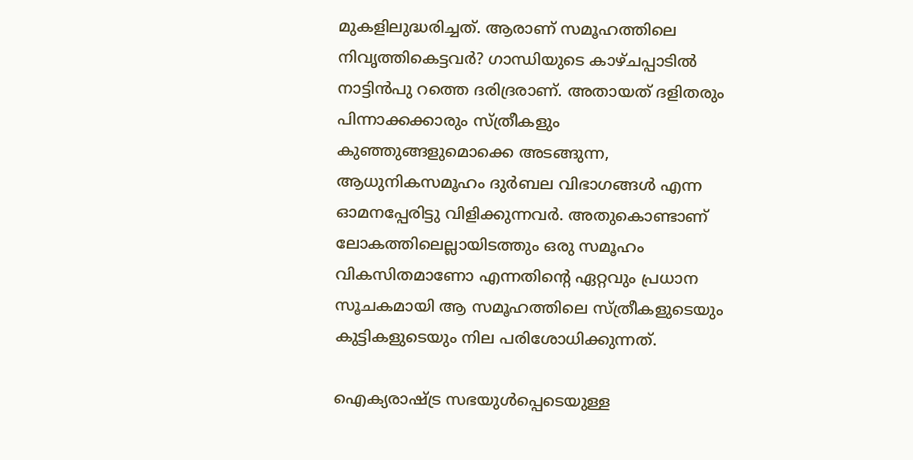മുകളിലുദ്ധരിച്ചത്. ആരാണ് സമൂഹത്തിലെ നിവൃത്തികെട്ടവർ? ഗാന്ധിയുടെ കാഴ്ചപ്പാടിൽ നാട്ടിൻപു റത്തെ ദരിദ്രരാണ്. അതായത് ദളിതരും പിന്നാക്കക്കാരും സ്ത്രീകളും കുഞ്ഞുങ്ങളുമൊക്കെ അടങ്ങുന്ന, ആധുനികസമൂഹം ദുർബല വിഭാഗങ്ങൾ എന്ന ഓമനപ്പേരിട്ടു വിളിക്കുന്നവർ. അതുകൊണ്ടാണ് ലോകത്തിലെല്ലായിടത്തും ഒരു സമൂഹം വികസിതമാണോ എന്നതിന്റെ ഏറ്റവും പ്രധാന സൂചകമായി ആ സമൂഹത്തിലെ സ്ത്രീകളുടെയും കുട്ടികളുടെയും നില പരിശോധിക്കുന്നത്.

ഐക്യരാഷ്ട്ര സഭയുൾപ്പെടെയുള്ള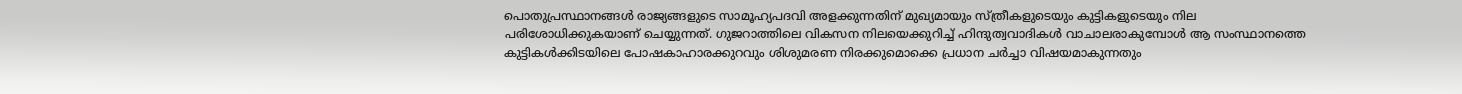പൊതുപ്രസ്ഥാനങ്ങൾ രാജ്യങ്ങളുടെ സാമൂഹ്യപദവി അളക്കുന്നതിന് മുഖ്യമായും സ്ത്രീകളുടെയും കുട്ടികളുടെയും നില പരിശോധിക്കുകയാണ് ചെയ്യുന്നത്. ഗുജറാത്തിലെ വികസന നിലയെക്കുറിച്ച് ഹിന്ദുത്വവാദികൾ വാചാലരാകുമ്പോൾ ആ സംസ്ഥാനത്തെ കുട്ടികൾക്കിടയിലെ പോഷകാഹാരക്കുറവും ശിശുമരണ നിരക്കുമൊക്കെ പ്രധാന ചർച്ചാ വിഷയമാകുന്നതും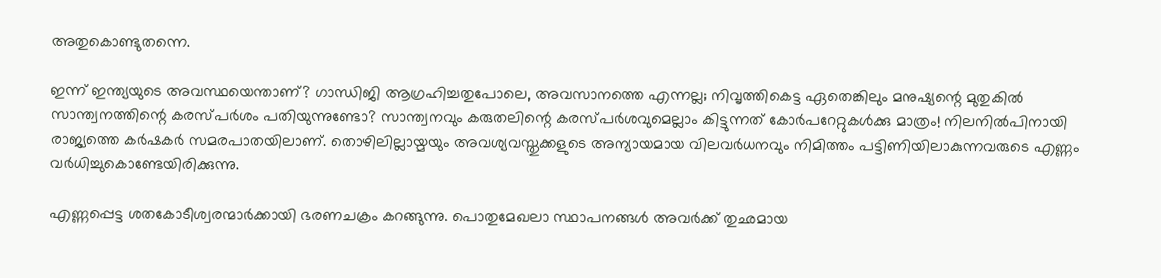അതുകൊണ്ടുതന്നെ.

ഇന്ന് ഇന്ത്യയുടെ അവസ്ഥയെന്താണ്? ഗാന്ധിജി ആഗ്രഹിച്ചതുപോലെ, അവസാനത്തെ എന്നല്ല; നിവൃത്തികെട്ട ഏതെങ്കിലും മനുഷ്യന്റെ മുതുകിൽ സാന്ത്വനത്തിന്റെ കരസ്പർശം പതിയുന്നുണ്ടോ? സാന്ത്വനവും കരുതലിന്റെ കരസ്പർശവുമെല്ലാം കിട്ടുന്നത് കോർപറേറ്റുകൾക്കു മാത്രം! നിലനിൽപിനായി രാജ്യത്തെ കർഷകർ സമരപാതയിലാണ്. തൊഴിലില്ലായ്മയും അവശ്യവസ്തുക്കളുടെ അന്യായമായ വിലവർധനവും നിമിത്തം പട്ടിണിയിലാകുന്നവരുടെ എണ്ണം വർധിച്ചുകൊണ്ടേയിരിക്കുന്നു.

എണ്ണപ്പെട്ട ശതകോടീശ്വരന്മാർക്കായി ഭരണചക്രം കറങ്ങുന്നു. പൊതുമേഖലാ സ്ഥാപനങ്ങൾ അവർക്ക് തുഛമായ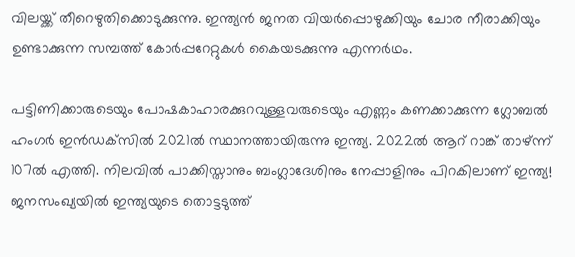വിലയ്ക്ക് തീറെഴുതിക്കൊടുക്കുന്നു. ഇന്ത്യൻ ജനത വിയർപ്പൊഴുക്കിയും ചോര നീരാക്കിയും ഉണ്ടാക്കുന്ന സമ്പത്ത് കോർപ്പറേറ്റുകൾ കൈയടക്കുന്നു എന്നർഥം.

പട്ടിണിക്കാരുടെയും പോഷകാഹാരക്കുറവുള്ളവരുടെയും എണ്ണം കണക്കാക്കുന്ന ഗ്ലോബൽ ഹംഗർ ഇൻഡക്‌സിൽ 2021ൽ സ്ഥാനത്തായിരുന്നു ഇന്ത്യ. 2022ൽ ആറ് റാങ്ക് താഴ്ന്ന് 107ൽ എത്തി. നിലവിൽ പാക്കിസ്താനും ബംഗ്ലാദേശിനും നേപ്പാളിനും പിറകിലാണ് ഇന്ത്യ! ജനസംഖ്യയിൽ ഇന്ത്യയുടെ തൊട്ടടുത്ത്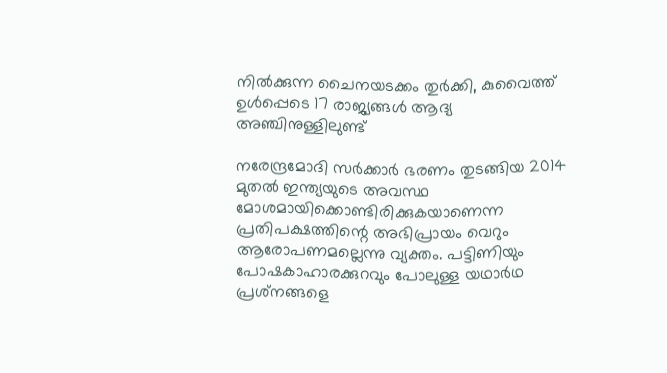നിൽക്കുന്ന ചൈനയടക്കം തുർക്കി, കുവൈത്ത് ഉൾപ്പെടെ 17 രാജ്യങ്ങൾ ആദ്യ അഞ്ചിനുള്ളിലുണ്ട്

നരേന്ദ്രമോദി സർക്കാർ ഭരണം തുടങ്ങിയ 2014 മുതൽ ഇന്ത്യയുടെ അവസ്ഥ മോശമായിക്കൊണ്ടിരിക്കുകയാണെന്ന പ്രതിപക്ഷത്തിന്റെ അഭിപ്രായം വെറും ആരോപണമല്ലെന്നു വ്യക്തം. പട്ടിണിയും പോഷകാഹാരക്കുറവും പോലുള്ള യഥാർഥ പ്രശ്‌നങ്ങളെ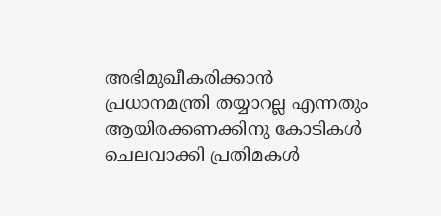അഭിമുഖീകരിക്കാൻ പ്രധാനമന്ത്രി തയ്യാറല്ല എന്നതും ആയിരക്കണക്കിനു കോടികൾ ചെലവാക്കി പ്രതിമകൾ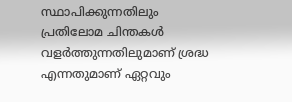സ്ഥാപിക്കുന്നതിലും പ്രതിലോമ ചിന്തകൾ വളർത്തുന്നതിലുമാണ് ശ്രദ്ധ എന്നതുമാണ് ഏറ്റവും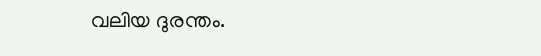വലിയ ദുരന്തം.